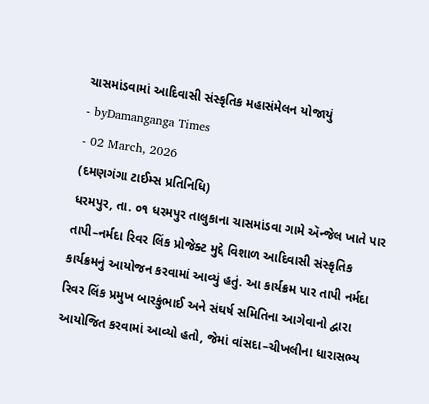ચાસમાંડવામાં આદિવાસી સંસ્કૃતિક મહાસંમેલન યોજાયું
- byDamanganga Times
- 02 March, 2026
(દમણગંગા ટાઈમ્સ પ્રતિનિધિ)
ધરમપુર, તા. ૦૧ ધરમપુર તાલુકાના ચાસમાંડવા ગામે ઍન્જેલ ખાતે પાર તાપી–નર્મદા રિવર લિંક પ્રોજેક્ટ મુદ્દે વિશાળ આદિવાસી સંસ્કૃતિક કાર્યક્રમનું આયોજન કરવામાં આવ્યું હતું. આ કાર્યક્રમ પાર તાપી નર્મદા રિવર લિંક પ્રમુખ બારકુંભાઈ અને સંઘર્ષ સમિતિના આગેવાનો દ્વારા આયોજિત કરવામાં આવ્યો હતો, જેમાં વાંસદા–ચીખલીના ધારાસભ્ય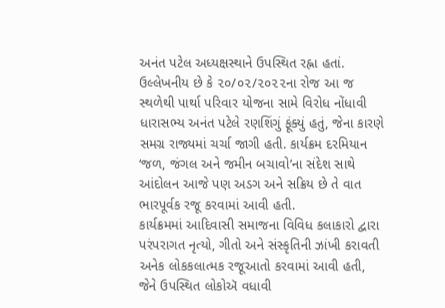અનંત પટેલ અધ્યક્ષસ્થાને ઉપસ્થિત રહ્ના હતાં.
ઉલ્લેખનીય છે કે ૨૦/૦૨/૨૦૨૨ના રોજ આ જ સ્થળેથી પાર્થા પરિવાર યોજના સામે વિરોધ નોંધાવી ધારાસભ્ય અનંત પટેલે રણશિંગું ફૂંક્યું હતું, જેના કારણે સમગ્ર રાજ્યમાં ચર્ચા જાગી હતી. કાર્યક્રમ દરમિયાન ‘જળ, જંગલ અને જમીન બચાવો’ના સંદેશ સાથે આંદોલન આજે પણ અડગ અને સક્રિય છે તે વાત ભારપૂર્વક રજૂ કરવામાં આવી હતી.
કાર્યક્રમમાં આદિવાસી સમાજના વિવિધ કલાકારો દ્વારા પરંપરાગત નૃત્યો, ગીતો અને સંસ્કૃતિની ઝાંખી કરાવતી અનેક લોકકલાત્મક રજૂઆતો કરવામાં આવી હતી, જેને ઉપસ્થિત લોકોઍ વધાવી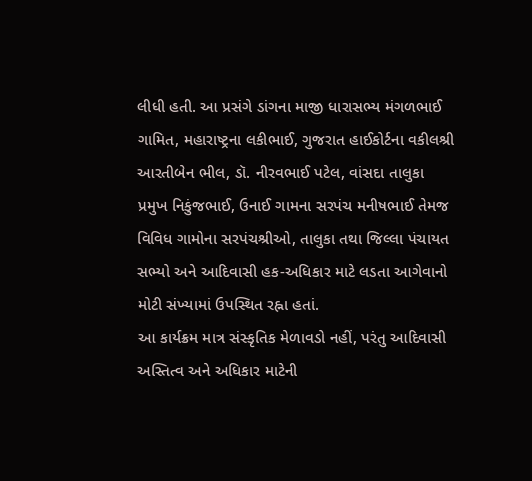લીધી હતી. આ પ્રસંગે ડાંગના માજી ધારાસભ્ય મંગળભાઈ ગામિત, મહારાષ્ટ્રના લકીભાઈ, ગુજરાત હાઈકોર્ટના વકીલશ્રી આરતીબેન ભીલ, ડૉ. નીરવભાઈ પટેલ, વાંસદા તાલુકા પ્રમુખ નિકુંજભાઈ, ઉનાઈ ગામના સરપંચ મનીષભાઈ તેમજ વિવિધ ગામોના સરપંચશ્રીઓ, તાલુકા તથા જિલ્લા પંચાયત સભ્યો અને આદિવાસી હક-અધિકાર માટે લડતા આગેવાનો મોટી સંખ્યામાં ઉપસ્થિત રહ્ના હતાં.
આ કાર્યક્રમ માત્ર સંસ્કૃતિક મેળાવડો નહીં, પરંતુ આદિવાસી અસ્તિત્વ અને અધિકાર માટેની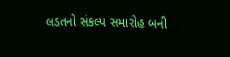લડતનો સંકલ્પ સમારોહ બની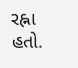રહ્ના હતો.